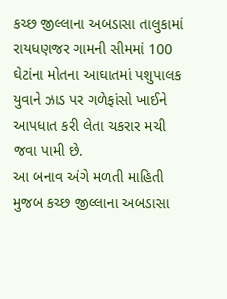કચ્છ જીલ્લાના અબડાસા તાલુકામાં રાયધણજર ગામની સીમમાં 100 ઘેટાંના મોતના આઘાતમાં પશુપાલક યુવાને ઝાડ પર ગળેફાંસો ખાઈને આપધાત કરી લેતા ચકરાર મચી જવા પામી છે.
આ બનાવ અંગે મળતી માહિતી મુજબ કચ્છ જીલ્લાના અબડાસા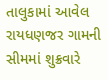તાલુકામાં આવેલ રાયધણજર ગામની સીમમાં શુક્રવારે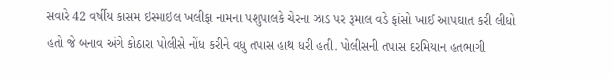સવારે 42 વર્ષીય કાસમ ઇસ્માઇલ ખલીફા નામના પશુપાલકે ચેરના ઝાડ પર રૂમાલ વડે ફાંસો ખાઈ આપઘાત કરી લીધો હતો જે બનાવ અંગે કોઠારા પોલીસે નોંધ કરીને વધુ તપાસ હાથ ધરી હતી. પોલીસની તપાસ દરમિયાન હતભાગી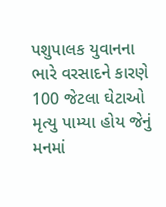પશુપાલક યુવાનના ભારે વરસાદને કારણે 100 જેટલા ઘેટાઓ મૃત્યુ પામ્યા હોય જેનું મનમાં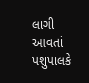લાગી આવતાં પશુપાલકે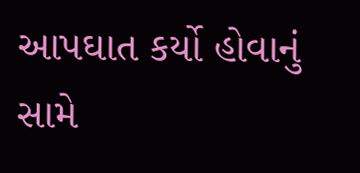આપઘાત કર્યો હોવાનું સામે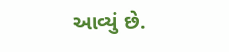આવ્યું છે.